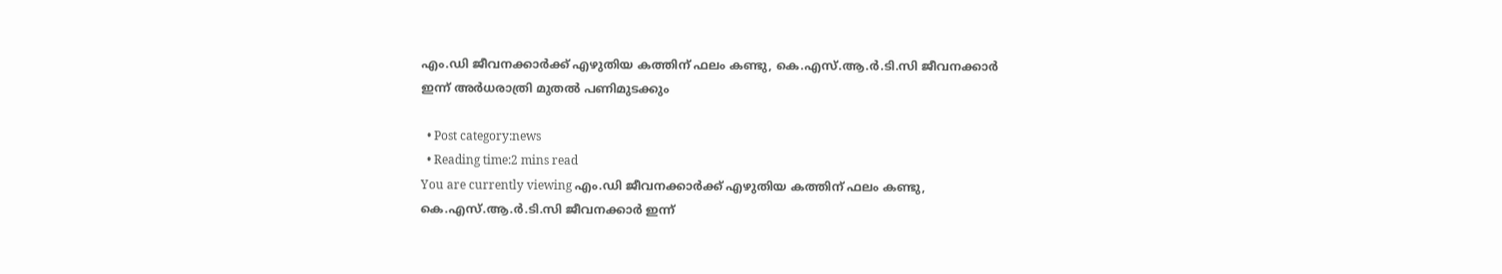എം.ഡി ജീവനക്കാര്‍ക്ക് എഴുതിയ കത്തിന് ഫലം കണ്ടു, കെ.എസ്.ആ.ര്‍.ടി.സി ജീവനക്കാര്‍ ഇന്ന് അര്‍ധരാത്രി മുതല്‍ പണിമുടക്കും

  • Post category:news
  • Reading time:2 mins read
You are currently viewing എം.ഡി ജീവനക്കാര്‍ക്ക് എഴുതിയ കത്തിന് ഫലം കണ്ടു, കെ.എസ്.ആ.ര്‍.ടി.സി ജീവനക്കാര്‍ ഇന്ന്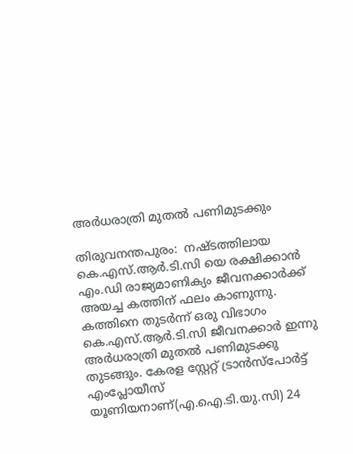അര്‍ധരാത്രി മുതല്‍ പണിമുടക്കും

തിരുവനന്തപുരം:  നഷ്ടത്തിലായ കെ.എസ്.ആര്‍.ടി.സി യെ രക്ഷിക്കാന്‍ എം.ഡി രാജ്യമാണിക്യം ജീവനക്കാര്‍ക്ക് അയച്ച കത്തിന് ഫലം കാണുന്നു. കത്തിനെ തുടര്‍ന്ന് ഒരു വിഭാഗം കെ.എസ്.ആര്‍.ടി.സി ജീവനക്കാര്‍ ഇന്നു അര്‍ധരാത്രി മുതല്‍ പണിമുടക്കു തുടങ്ങും. കേരള സ്റ്റേറ്റ് ട്രാന്‍സ്പോര്‍ട്ട് എംപ്ലോയീസ് യൂണിയനാണ്(എ.ഐ.ടി.യു.സി) 24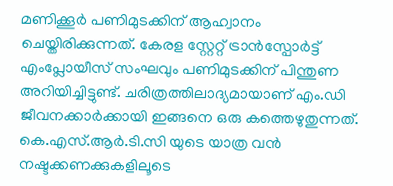മണിക്കൂര്‍ പണിമുടക്കിന് ആഹ്വാനം ചെയ്തിരിക്കുന്നത്. കേരള സ്റ്റേറ്റ് ട്രാന്‍സ്പോര്‍ട്ട് എംപ്ലോയീസ് സംഘവും പണിമുടക്കിന് പിന്തുണ അറിയിച്ചിട്ടുണ്ട്. ചരിത്രത്തിലാദ്യമായാണ് എം.ഡി ജീവനക്കാര്‍ക്കായി ഇങ്ങനെ ഒരു കത്തെഴുതുന്നത്. കെ.എസ്.ആര്‍.ടി.സി യുടെ യാത്ര വന്‍ നഷ്ടക്കണക്കുകളിലൂടെ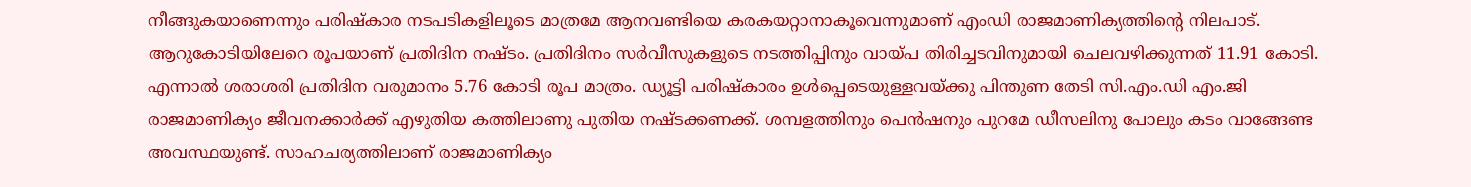നീങ്ങുകയാണെന്നും പരിഷ്‌കാര നടപടികളിലൂടെ മാത്രമേ ആനവണ്ടിയെ കരകയറ്റാനാകൂവെന്നുമാണ് എംഡി രാജമാണിക്യത്തിന്റെ നിലപാട്. ആറുകോടിയിലേറെ രൂപയാണ് പ്രതിദിന നഷ്ടം. പ്രതിദിനം സര്‍വീസുകളുടെ നടത്തിപ്പിനും വായ്പ തിരിച്ചടവിനുമായി ചെലവഴിക്കുന്നത് 11.91 കോടി. എന്നാല്‍ ശരാശരി പ്രതിദിന വരുമാനം 5.76 കോടി രൂപ മാത്രം. ഡ്യൂട്ടി പരിഷ്‌കാരം ഉള്‍പ്പെടെയുള്ളവയ്ക്കു പിന്തുണ തേടി സി.എം.ഡി എം.ജി രാജമാണിക്യം ജീവനക്കാര്‍ക്ക് എഴുതിയ കത്തിലാണു പുതിയ നഷ്ടക്കണക്ക്. ശമ്പളത്തിനും പെന്‍ഷനും പുറമേ ഡീസലിനു പോലും കടം വാങ്ങേണ്ട അവസ്ഥയുണ്ട്. സാഹചര്യത്തിലാണ് രാജമാണിക്യം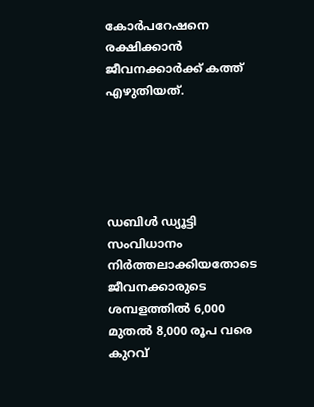കോര്‍പറേഷനെ രക്ഷിക്കാന്‍ ജീവനക്കാര്‍ക്ക് കത്ത് എഴുതിയത്.





ഡബിള്‍ ഡ്യൂട്ടി സംവിധാനം നിര്‍ത്തലാക്കിയതോടെ ജീവനക്കാരുടെ ശമ്പളത്തില്‍ 6,000 മുതല്‍ 8,000 രൂപ വരെ കുറവ്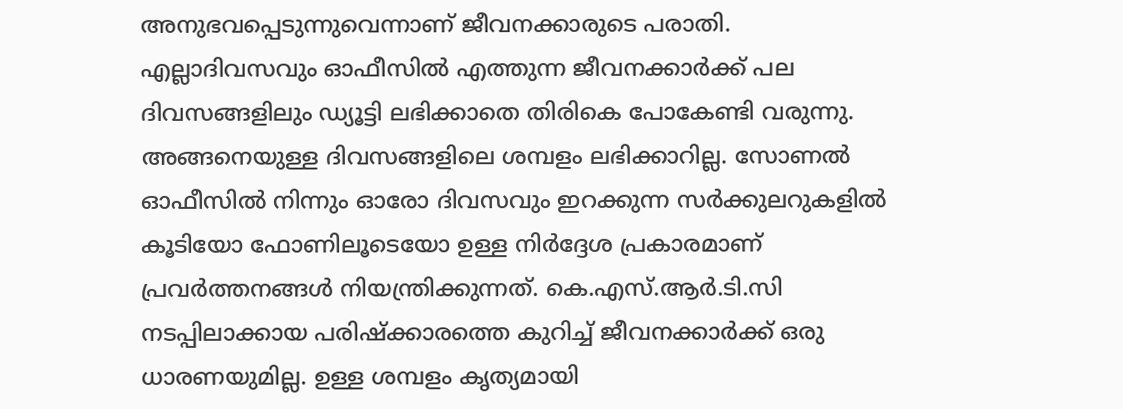അനുഭവപ്പെടുന്നുവെന്നാണ് ജീവനക്കാരുടെ പരാതി. എല്ലാദിവസവും ഓഫീസില്‍ എത്തുന്ന ജീവനക്കാര്‍ക്ക് പല ദിവസങ്ങളിലും ഡ്യൂട്ടി ലഭിക്കാതെ തിരികെ പോകേണ്ടി വരുന്നു. അങ്ങനെയുള്ള ദിവസങ്ങളിലെ ശമ്പളം ലഭിക്കാറില്ല. സോണല്‍ ഓഫീസില്‍ നിന്നും ഓരോ ദിവസവും ഇറക്കുന്ന സര്‍ക്കുലറുകളില്‍ കൂടിയോ ഫോണിലൂടെയോ ഉള്ള നിര്‍ദ്ദേശ പ്രകാരമാണ് പ്രവര്‍ത്തനങ്ങള്‍ നിയന്ത്രിക്കുന്നത്. കെ.എസ്.ആര്‍.ടി.സി നടപ്പിലാക്കായ പരിഷ്‌ക്കാരത്തെ കുറിച്ച് ജീവനക്കാര്‍ക്ക് ഒരു ധാരണയുമില്ല. ഉള്ള ശമ്പളം കൃത്യമായി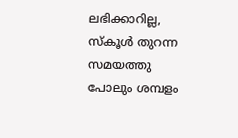ലഭിക്കാറില്ല, സ്‌കൂള്‍ തുറന്ന സമയത്തു പോലും ശമ്പളം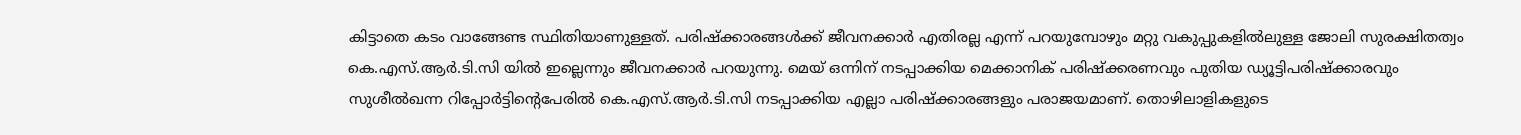കിട്ടാതെ കടം വാങ്ങേണ്ട സ്ഥിതിയാണുള്ളത്. പരിഷ്‌ക്കാരങ്ങള്‍ക്ക് ജീവനക്കാര്‍ എതിരല്ല എന്ന് പറയുമ്പോഴും മറ്റു വകുപ്പുകളില്‍ലുള്ള ജോലി സുരക്ഷിതത്വം കെ.എസ്.ആര്‍.ടി.സി യില്‍ ഇല്ലെന്നും ജീവനക്കാര്‍ പറയുന്നു. മെയ് ഒന്നിന് നടപ്പാക്കിയ മെക്കാനിക് പരിഷ്‌ക്കരണവും പുതിയ ഡ്യൂട്ടിപരിഷ്‌ക്കാരവും സുശീല്‍ഖന്ന റിപ്പോര്‍ട്ടിന്റെപേരില്‍ കെ.എസ്.ആര്‍.ടി.സി നടപ്പാക്കിയ എല്ലാ പരിഷ്‌ക്കാരങ്ങളും പരാജയമാണ്. തൊഴിലാളികളുടെ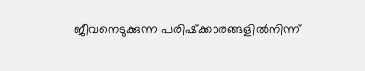ജീവനെടുക്കുന്ന പരിഷ്‌ക്കാരങ്ങളില്‍നിന്ന്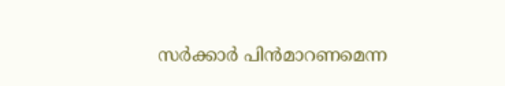സര്‍ക്കാര്‍ പിന്‍മാറണമെന്ന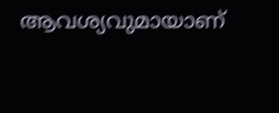ആവശ്യവുമായാണ്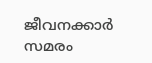ജീവനക്കാര്‍ സമരം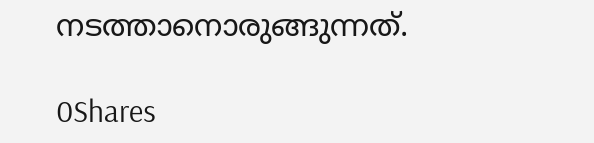നടത്താനൊരുങ്ങുന്നത്.

0Shares